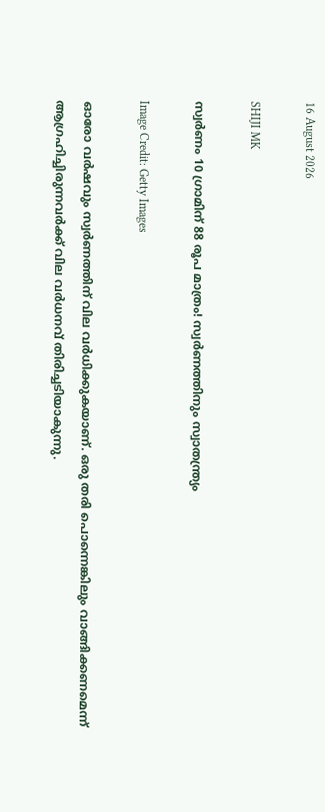16 August 2026

SHIJI MK

സ്വര്‍ണം 10 ഗ്രാമിന് 88 രൂപ മാത്രം! സ്വര്‍ണത്തിനും സ്വാതന്ത്ര്യം

Image Credit: Getty Images

ഓരോ വര്‍ഷവും സ്വര്‍ണത്തിന് വില വര്‍ധിക്കുകയാണ്. ഒരു തരി പൊന്നെങ്കിലും വാങ്ങിക്കണമെന്ന് ആഗ്രഹിച്ചിരുന്നവര്‍ക്ക് വില വര്‍ധനവ് തിരിച്ചടിയാകുന്നു.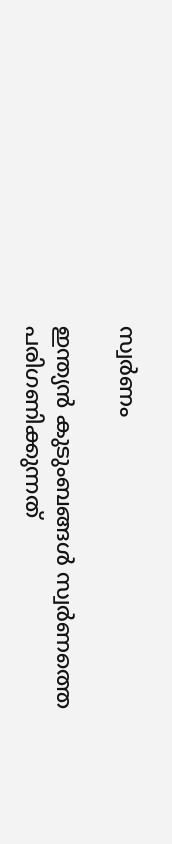സ്വര്‍ണം

ഇന്ത്യന്‍ കുടുംബങ്ങള്‍ സ്വര്‍ണത്തെ പരിഗണിക്കുന്നത്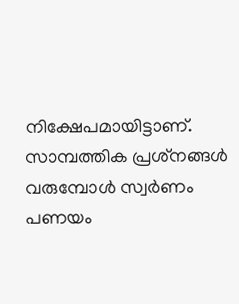നിക്ഷേപമായിട്ടാണ്. സാമ്പത്തിക പ്രശ്‌നങ്ങള്‍ വരുമ്പോള്‍ സ്വര്‍ണം പണയം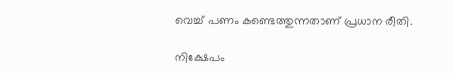വെച്ച് പണം കണ്ടെത്തുന്നതാണ് പ്രധാന രീതി.

നിക്ഷേപം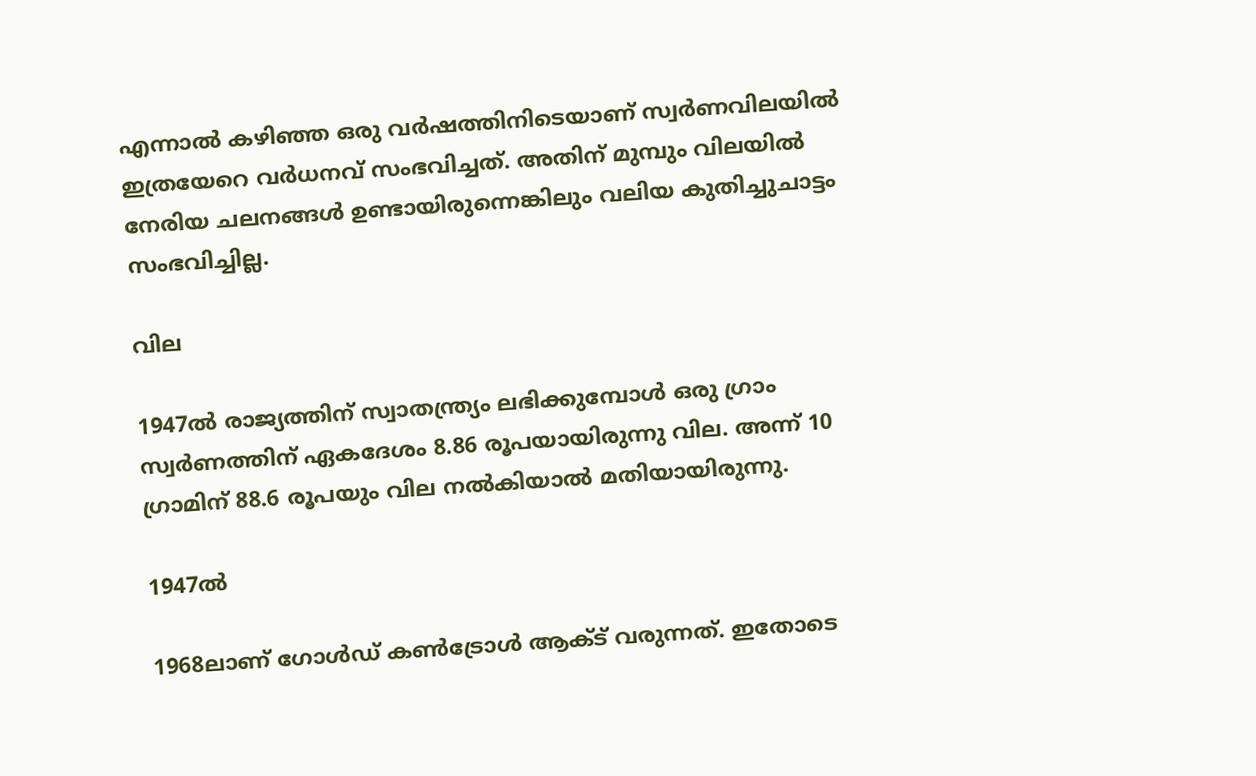എന്നാല്‍ കഴിഞ്ഞ ഒരു വര്‍ഷത്തിനിടെയാണ് സ്വര്‍ണവിലയില്‍ ഇത്രയേറെ വര്‍ധനവ് സംഭവിച്ചത്. അതിന് മുമ്പും വിലയില്‍ നേരിയ ചലനങ്ങള്‍ ഉണ്ടായിരുന്നെങ്കിലും വലിയ കുതിച്ചുചാട്ടം സംഭവിച്ചില്ല.

വില

1947ല്‍ രാജ്യത്തിന് സ്വാതന്ത്ര്യം ലഭിക്കുമ്പോള്‍ ഒരു ഗ്രാം സ്വര്‍ണത്തിന് ഏകദേശം 8.86 രൂപയായിരുന്നു വില. അന്ന് 10 ഗ്രാമിന് 88.6 രൂപയും വില നല്‍കിയാല്‍ മതിയായിരുന്നു.

1947ല്‍

1968ലാണ് ഗോള്‍ഡ് കണ്‍ട്രോള്‍ ആക്ട് വരുന്നത്. ഇതോടെ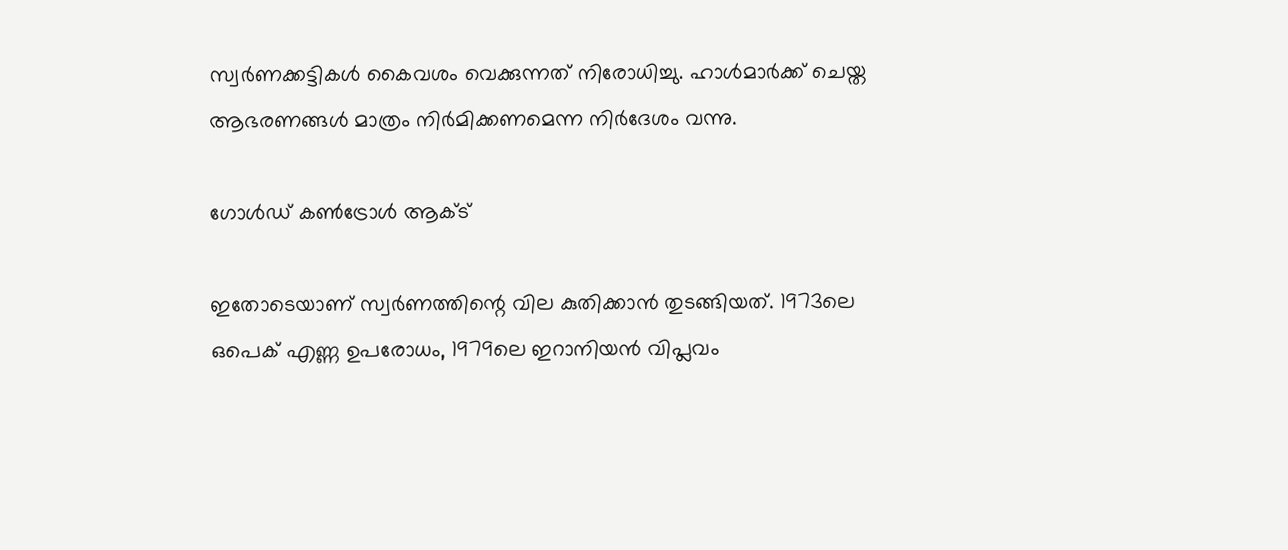സ്വര്‍ണക്കട്ടികള്‍ കൈവശം വെക്കുന്നത് നിരോധിച്ചു. ഹാള്‍മാര്‍ക്ക് ചെയ്ത ആഭരണങ്ങള്‍ മാത്രം നിര്‍മിക്കണമെന്ന നിര്‍ദേശം വന്നു.

ഗോള്‍ഡ് കണ്‍ട്രോള്‍ ആക്ട്

ഇതോടെയാണ് സ്വര്‍ണത്തിന്റെ വില കുതിക്കാന്‍ തുടങ്ങിയത്. 1973ലെ ഒപെക് എണ്ണ ഉപരോധം, 1979ലെ ഇറാനിയന്‍ വിപ്ലവം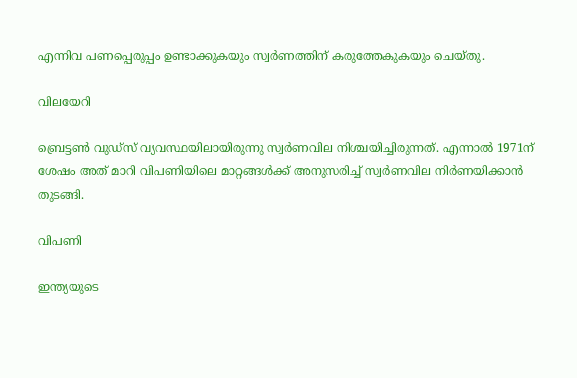എന്നിവ പണപ്പെരുപ്പം ഉണ്ടാക്കുകയും സ്വര്‍ണത്തിന് കരുത്തേകുകയും ചെയ്തു.

വിലയേറി

ബ്രെട്ടണ്‍ വുഡ്‌സ് വ്യവസ്ഥയിലായിരുന്നു സ്വര്‍ണവില നിശ്ചയിച്ചിരുന്നത്. എന്നാല്‍ 1971ന് ശേഷം അത് മാറി വിപണിയിലെ മാറ്റങ്ങള്‍ക്ക് അനുസരിച്ച് സ്വര്‍ണവില നിര്‍ണയിക്കാന്‍ തുടങ്ങി.

വിപണി

ഇന്ത്യയുടെ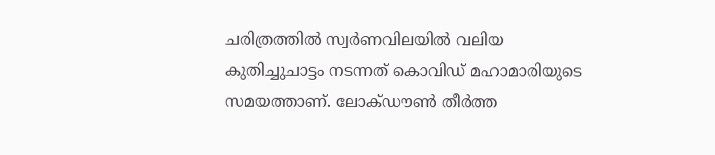ചരിത്രത്തില്‍ സ്വര്‍ണവിലയില്‍ വലിയ കുതിച്ചുചാട്ടം നടന്നത് കൊവിഡ് മഹാമാരിയുടെ സമയത്താണ്. ലോക്ഡൗണ്‍ തീര്‍ത്ത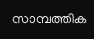സാമ്പത്തിക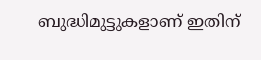ബുദ്ധിമുട്ടുകളാണ് ഇതിന്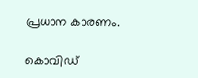പ്രധാന കാരണം.

കൊവിഡ്